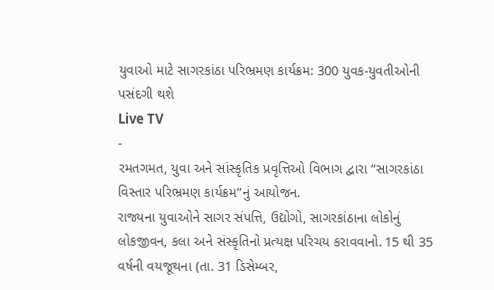યુવાઓ માટે સાગરકાંઠા પરિભ્રમણ કાર્યક્રમ: 300 યુવક-યુવતીઓની પસંદગી થશે
Live TV
-
રમતગમત, યુવા અને સાંસ્કૃતિક પ્રવૃત્તિઓ વિભાગ દ્વારા “સાગરકાંઠા વિસ્તાર પરિભ્રમણ કાર્યક્રમ”નું આયોજન.
રાજ્યના યુવાઓને સાગર સંપત્તિ, ઉદ્યોગો, સાગરકાંઠાના લોકોનું લોકજીવન, કલા અને સંસ્કૃતિનો પ્રત્યક્ષ પરિચય કરાવવાનો. 15 થી 35 વર્ષની વયજૂથના (તા. 31 ડિસેમ્બર,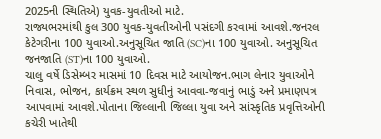2025ની સ્થિતિએ) યુવક-યુવતીઓ માટે.
રાજ્યભરમાંથી કુલ 300 યુવક-યુવતીઓની પસંદગી કરવામાં આવશે.જનરલ કેટેગરીના 100 યુવાઓ.અનુસૂચિત જાતિ (SC)ના 100 યુવાઓ. અનુસૂચિત જનજાતિ (ST)ના 100 યુવાઓ.
ચાલુ વર્ષે ડિસેમ્બર માસમાં 10 દિવસ માટે આયોજન.ભાગ લેનાર યુવાઓને નિવાસ, ભોજન, કાર્યક્રમ સ્થળ સુધીનું આવવા-જવાનું ભાડું અને પ્રમાણપત્ર આપવામાં આવશે.પોતાના જિલ્લાની જિલ્લા યુવા અને સાંસ્કૃતિક પ્રવૃત્તિઓની કચેરી ખાતેથી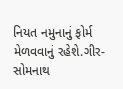નિયત નમુનાનું ફોર્મ મેળવવાનું રહેશે.ગીર-સોમનાથ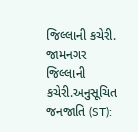જિલ્લાની કચેરી. જામનગર જિલ્લાની કચેરી.અનુસૂચિત જનજાતિ (ST):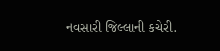નવસારી જિલ્લાની કચેરી.